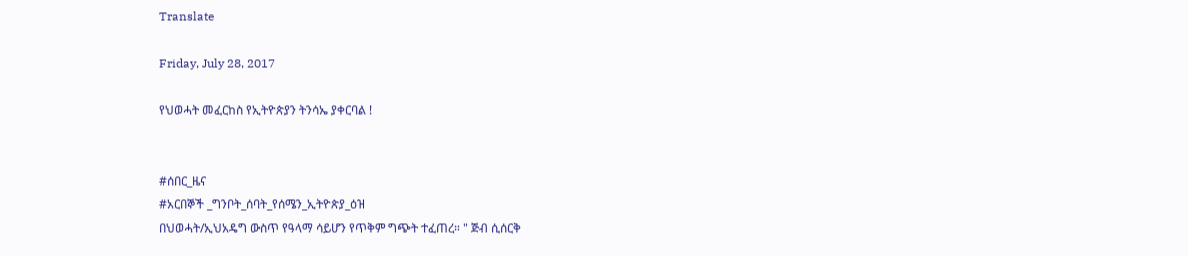Translate

Friday, July 28, 2017

የህወሓት መፈርከስ የኢትዮጵያን ትንሳኤ ያቀርባል !


#ሰበር_ዜና
#አርበኞች _ግንቦት_ሰባት_የሰሜን_ኢትዮጵያ_ዕዝ
በህወሓት/ኢህአዴግ ውስጥ የዓላማ ሳይሆን የጥቅም ግጭት ተፈጠረ። " ጅብ ሲሰርቅ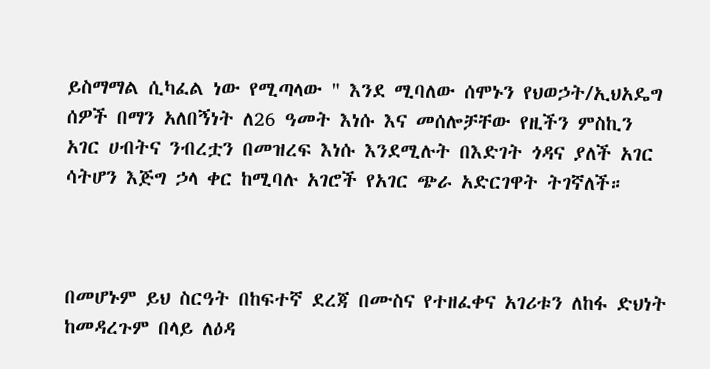ይስማማል ሲካፈል ነው የሚጣላው " እንደ ሚባለው ሰሞኑን የህወኃት/ኢህአዴግ ሰዎች በማን አለበኝነት ለ26 ዓመት እነሱ እና መሰሎቻቸው የዚችን ምስኪን አገር ሀብትና ንብረቷን በመዝረፍ እነሱ እንደሚሉት በእድገት ጎዳና ያለች አገር ሳትሆን እጅግ ኃላ ቀር ከሚባሉ አገሮች የአገር ጭራ አድርገዋት ትገኛለች።



በመሆኑም ይህ ስርዓት በከፍተኛ ደረጃ በሙስና የተዘፈቀና አገሪቱን ለከፋ ድህነት ከመዳረጉም በላይ ለዕዳ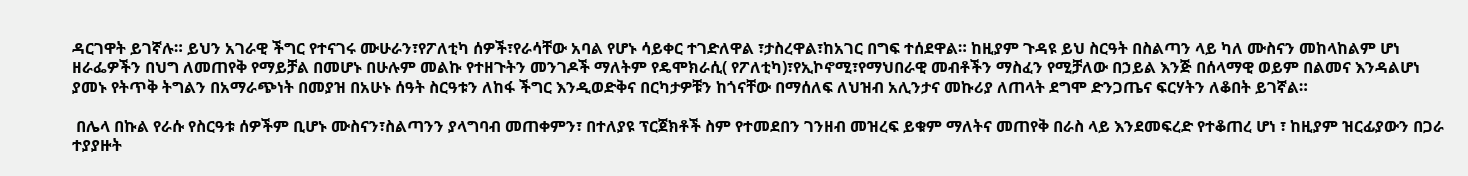ዳርገዋት ይገኛሉ። ይህን አገራዊ ችግር የተናገሩ ሙሁራን፣የፖለቲካ ሰዎች፣የራሳቸው አባል የሆኑ ሳይቀር ተገድለዋል ፣ታስረዋል፣ከአገር በግፍ ተሰደዋል። ከዚያም ጉዳዩ ይህ ስርዓት በስልጣን ላይ ካለ ሙስናን መከላከልም ሆነ ዘራፌዎችን በህግ ለመጠየቅ የማይቻል በመሆኑ በሁሉም መልኩ የተዘጉትን መንገዶች ማለትም የዴሞክራሲ( የፖለቲካ)፣የኢኮኖሚ፣የማህበራዊ መብቶችን ማስፈን የሚቻለው በኃይል እንጅ በሰላማዊ ወይም በልመና እንዳልሆነ ያመኑ የትጥቅ ትግልን በአማራጭነት በመያዝ በአሁኑ ሰዓት ስርዓቱን ለከፋ ችግር እንዲወድቅና በርካታዎቹን ከጎናቸው በማሰለፍ ለህዝብ አሊንታና መኩሪያ ለጠላት ደግሞ ድንጋጤና ፍርሃትን ለቆበት ይገኛል።

 በሌላ በኩል የራሱ የስርዓቱ ሰዎችም ቢሆኑ ሙስናን፣ስልጣንን ያላግባብ መጠቀምን፣ በተለያዩ ፕርጀክቶች ስም የተመደበን ገንዘብ መዝረፍ ይቁም ማለትና መጠየቅ በራስ ላይ እንደመፍረድ የተቆጠረ ሆነ ፣ ከዚያም ዝርፊያውን በጋራ ተያያዙት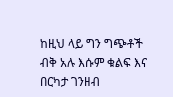ከዚህ ላይ ግን ግጭቶች ብቅ አሉ እሱም ቁልፍ እና በርካታ ገንዘብ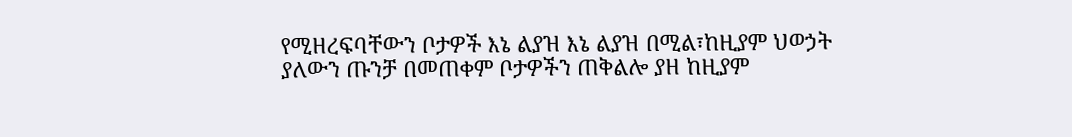የሚዘረፍባቸውን ቦታዎች እኔ ልያዝ እኔ ልያዝ በሚል፣ከዚያም ህወኃት ያለውን ጡንቻ በመጠቀም ቦታዎችን ጠቅልሎ ያዘ ከዚያም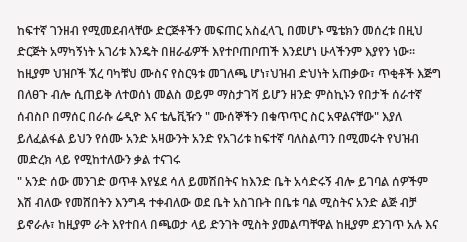ከፍተኛ ገንዘብ የሚመደብላቸው ድርጅቶችን መፍጠር አስፈላጊ በመሆኑ ሜቴክን መሰረቱ በዚህ ድርጅት አማካኝነት አገሪቱ እንዴት በዘራፊዎች እየተቦጠቦጠች እንደሆነ ሁላችንም እያየን ነው። ከዚያም ህዝቦች ኧረ ባካቹህ ሙስና የስርዓቱ መገለጫ ሆነ፣ህዝብ ድህነት አጠቃው፣ ጥቂቶች እጅግ በለፀጉ ብሎ ሲጠይቅ ለተወሰነ መልስ ወይም ማስታገሻ ይሆን ዘንድ ምስኪኑን የበታች ሰራተኛ ሰብስቦ በማሰር በራሱ ሬዲዮ እና ቴሌቪዥን " ሙሰኞችን በቁጥጥር ስር አዋልናቸው" እያለ ይለፈልፋል ይህን የሰሙ አንድ አዛውንት አንድ የአገሪቱ ከፍተኛ ባለስልጣን በሚመሩት የህዝብ መድረክ ላይ የሚከተለውን ቃል ተናገሩ
" አንድ ሰው መንገድ ወጥቶ እየሄደ ሳለ ይመሽበትና ከእንድ ቤት አሳድሩኝ ብሎ ይገባል ሰዎችም እሽ ብለው የመሸበትን እንግዳ ተቀብለው ወደ ቤት አስገቡት በቤቱ ባል ሚስትና አንድ ልጅ ብቻ ይኖራሉ፣ ከዚያም ራት እየተበላ በጫወታ ላይ ድንገት ሚስት ያመልጣቸዋል ከዚያም ደንገጥ አሉ እና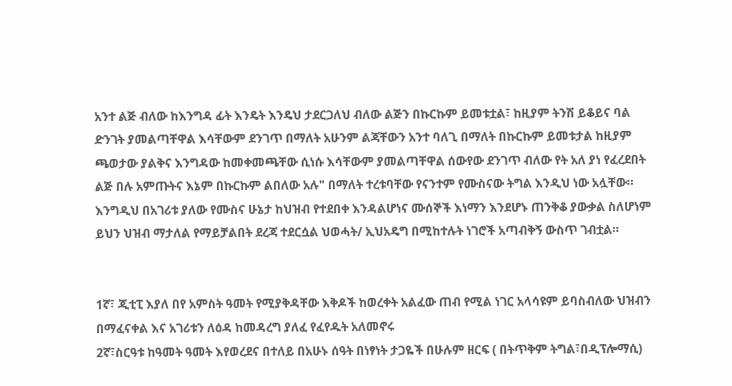አንተ ልጅ ብለው ከእንግዳ ፊት እንዴት እንዴህ ታደርጋለህ ብለው ልጅን በኩርኩም ይመቱቷል፣ ከዚያም ትንሽ ይቆይና ባል ድንገት ያመልጣቸዋል እሳቸውም ደንገጥ በማለት አሁንም ልጃቸውን አንተ ባለጊ በማለት በኩርኩም ይመቱታል ከዚያም ጫወታው ያልቅና እንግዳው ከመቀመጫቸው ሲነሱ እሳቸውም ያመልጣቸዋል ሰውየው ደንገጥ ብለው የት አለ ያነ የፈረደበት ልጅ በሉ አምጡትና እኔም በኩርኩም ልበለው አሉ" በማለት ተረቱባቸው የናንተም የሙስናው ትግል እንዲህ ነው አሏቸው። እንግዲህ በአገሪቱ ያለው የሙስና ሁኔታ ከህዝብ የተደበቀ እንዳልሆነና ሙሰኞች እነማን እንደሆኑ ጠንቅቆ ያውቃል ስለሆነም ይህን ህዝብ ማታለል የማይቻልበት ደረጃ ተደርሷል ህወሓት/ ኢህአዴግ በሚከተሉት ነገሮች አጣብቅኝ ውስጥ ገብቷል።


1ኛ፣ ጂቲፒ እያለ በየ አምስት ዓመት የሚያቅዳቸው እቅዶች ከወረቀት አልፈው ጠብ የሚል ነገር አላሳዩም ይባስብለው ህዝብን በማፈናቀል እና አገሪቱን ለዕዳ ከመዳረግ ያለፈ የፈየዱት አለመኖሩ
2ኛ፣ስርዓቱ ከዓመት ዓመት እየወረደና በተለይ በአሁኑ ሰዓት በነፃነት ታጋዬች በሁሉም ዘርፍ ( በትጥቅም ትግል፣በዲፕሎማሲ)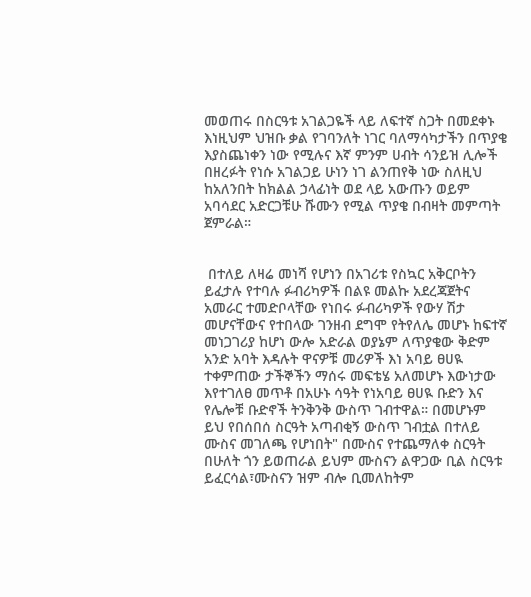መወጠሩ በስርዓቱ አገልጋዬች ላይ ለፍተኛ ስጋት በመደቀኑ እነዚህም ህዝቡ ቃል የገባንለት ነገር ባለማሳካታችን በጥያቄ እያስጨነቀን ነው የሚሉና እኛ ምንም ሀብት ሳንይዝ ሊሎች በዘረፉት የነሱ አገልጋይ ሁነን ነገ ልንጠየቅ ነው ስለዚህ ከአለንበት ከክልል ኃላፊነት ወደ ላይ አውጡን ወይም አባሳደር አድርጋቹሁ ሹሙን የሚል ጥያቄ በብዛት መምጣት ጀምራል።


 በተለይ ለዛሬ መነሻ የሆነን በአገሪቱ የስኳር አቅርቦትን ይፈታሉ የተባሉ ፉብሪካዎች በልዩ መልኩ አደረጃጀትና አመራር ተመድቦላቸው የነበሩ ፉብሪካዎች የውሃ ሽታ መሆናቸውና የተበላው ገንዘብ ደግሞ የትየለሌ መሆኑ ከፍተኛ መነጋገሪያ ከሆነ ውሎ አድራል ወያኔም ለጥያቄው ቅድም አንድ አባት እዳሉት ዋናዎቹ መሪዎች እነ አባይ ፀሀዪ ተቀምጠው ታችኞችን ማሰሩ መፍቴሄ አለመሆኑ እውነታው እየተገለፀ መጥቶ በአሁኑ ሳዓት የነአባይ ፀሀዪ ቡድን እና የሌሎቹ ቡድኖች ትንቅንቅ ውስጥ ገብተዋል። በመሆኑም ይህ የበሰበሰ ስርዓት አጣብቂኝ ውስጥ ገብቷል በተለይ ሙስና መገለጫ የሆነበት" በሙስና የተጨማለቀ ስርዓት በሁለት ጎን ይወጠራል ይህም ሙስናን ልዋጋው ቢል ስርዓቱ ይፈርሳል፣ሙስናን ዝም ብሎ ቢመለከትም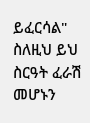ይፈርሳል" ስለዚህ ይህ ስርዓት ፈራሽ መሆኑን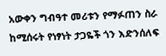አውቀን ግብዓተ መሪቱን የማፉጠን ስራ ከሚሰሩት የነፃነት ታጋዬች ጎን እድንሰለፍ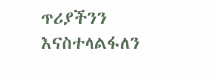ጥሪያችንን እናስተላልፋለን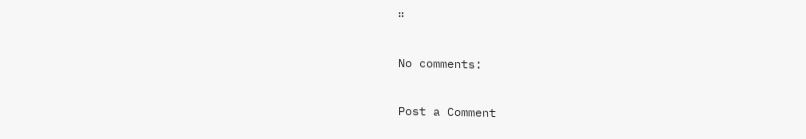።

No comments:

Post a Comment